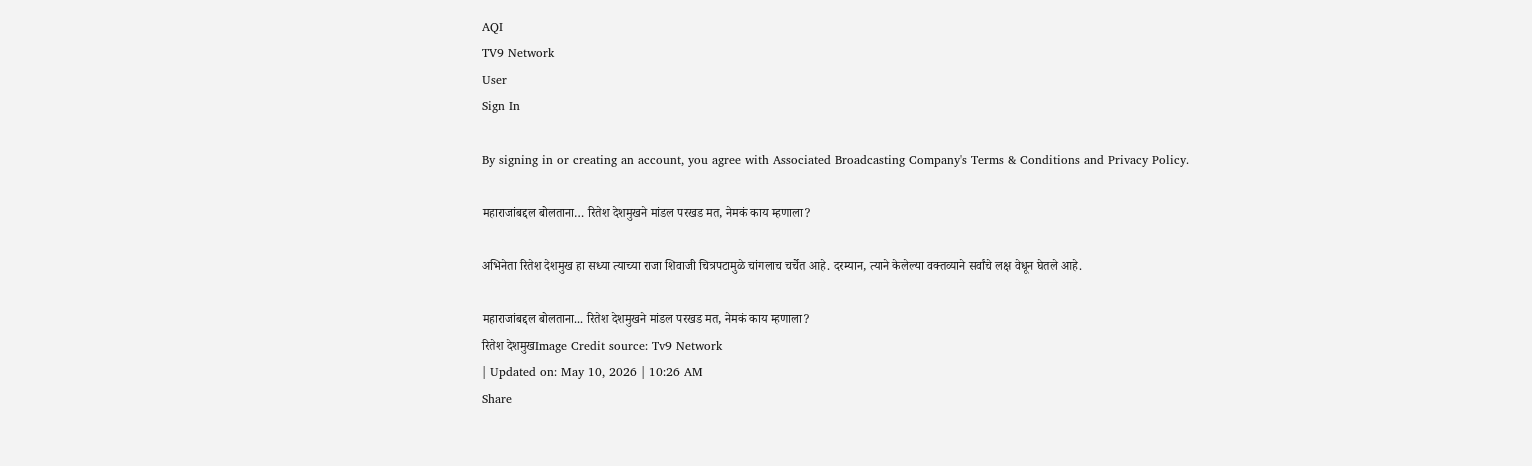AQI
TV9 Network
User
Sign In

By signing in or creating an account, you agree with Associated Broadcasting Company's Terms & Conditions and Privacy Policy.

महाराजांबद्दल बोलताना… रितेश देशमुखने मांडल परखड मत, नेमकं काय म्हणाला?

अभिनेता रितेश देशमुख हा सध्या त्याच्या राजा शिवाजी चित्रपटामुळे चांगलाच चर्चेत आहे. दरम्यान, त्याने केलेल्या वक्तव्याने सर्वांचे लक्ष वेधून घेतले आहे.

महाराजांबद्दल बोलताना... रितेश देशमुखने मांडल परखड मत, नेमकं काय म्हणाला?
रितेश देशमुखImage Credit source: Tv9 Network
| Updated on: May 10, 2026 | 10:26 AM
Share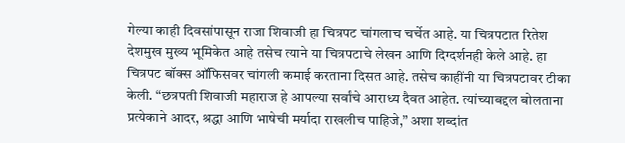गेल्या काही दिवसांपासून राजा शिवाजी हा चित्रपट चांगलाच चर्चेत आहे. या चित्रपटात रितेश देशमुख मुख्य भूमिकेत आहे तसेच त्याने या चित्रपटाचे लेखन आणि दिग्दर्शनही केले आहे. हा चित्रपट बॉक्स ऑफिसवर चांगली कमाई करताना दिसत आहे. तसेच काहींनी या चित्रपटावर टीका केली. “छत्रपती शिवाजी महाराज हे आपल्या सर्वांचे आराध्य दैवत आहेत. त्यांच्याबद्दल बोलताना प्रत्येकाने आदर, श्रद्धा आणि भाषेची मर्यादा राखलीच पाहिजे,” अशा शब्दांत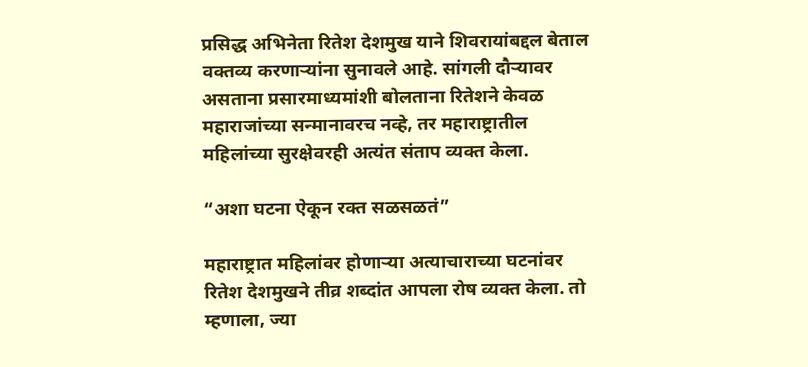प्रसिद्ध अभिनेता रितेश देशमुख याने शिवरायांबद्दल बेताल वक्तव्य करणाऱ्यांना सुनावले आहे. सांगली दौऱ्यावर असताना प्रसारमाध्यमांशी बोलताना रितेशने केवळ महाराजांच्या सन्मानावरच नव्हे, तर महाराष्ट्रातील महिलांच्या सुरक्षेवरही अत्यंत संताप व्यक्त केला.

“अशा घटना ऐकून रक्त सळसळतं”

महाराष्ट्रात महिलांवर होणाऱ्या अत्याचाराच्या घटनांवर रितेश देशमुखने तीव्र शब्दांत आपला रोष व्यक्त केला. तो म्हणाला, ज्या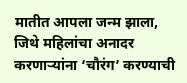मातीत आपला जन्म झाला, जिथे महिलांचा अनादर करणाऱ्यांना ‘चौरंग’ करण्याची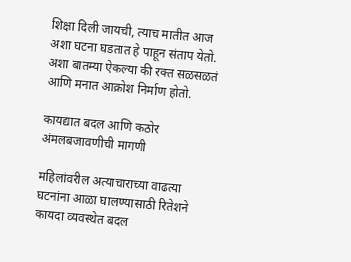शिक्षा दिली जायची, त्याच मातीत आज अशा घटना घडतात हे पाहून संताप येतो. अशा बातम्या ऐकल्या की रक्त सळसळतं आणि मनात आक्रोश निर्माण होतो.

कायद्यात बदल आणि कठोर अंमलबजावणीची मागणी

महिलांवरील अत्याचाराच्या वाढत्या घटनांना आळा घालण्यासाठी रितेशने कायदा व्यवस्थेत बदल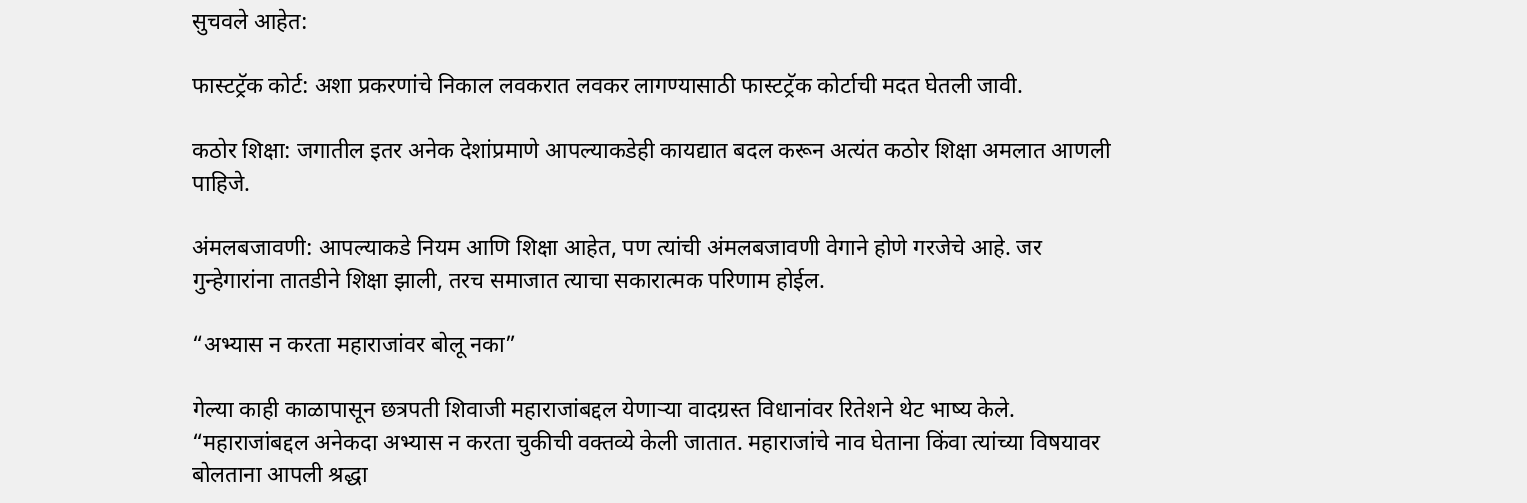सुचवले आहेत:

फास्टट्रॅक कोर्ट: अशा प्रकरणांचे निकाल लवकरात लवकर लागण्यासाठी फास्टट्रॅक कोर्टाची मदत घेतली जावी.

कठोर शिक्षा: जगातील इतर अनेक देशांप्रमाणे आपल्याकडेही कायद्यात बदल करून अत्यंत कठोर शिक्षा अमलात आणली पाहिजे.

अंमलबजावणी: आपल्याकडे नियम आणि शिक्षा आहेत, पण त्यांची अंमलबजावणी वेगाने होणे गरजेचे आहे. जर गुन्हेगारांना तातडीने शिक्षा झाली, तरच समाजात त्याचा सकारात्मक परिणाम होईल.

“अभ्यास न करता महाराजांवर बोलू नका”

गेल्या काही काळापासून छत्रपती शिवाजी महाराजांबद्दल येणाऱ्या वादग्रस्त विधानांवर रितेशने थेट भाष्य केले. “महाराजांबद्दल अनेकदा अभ्यास न करता चुकीची वक्तव्ये केली जातात. महाराजांचे नाव घेताना किंवा त्यांच्या विषयावर बोलताना आपली श्रद्धा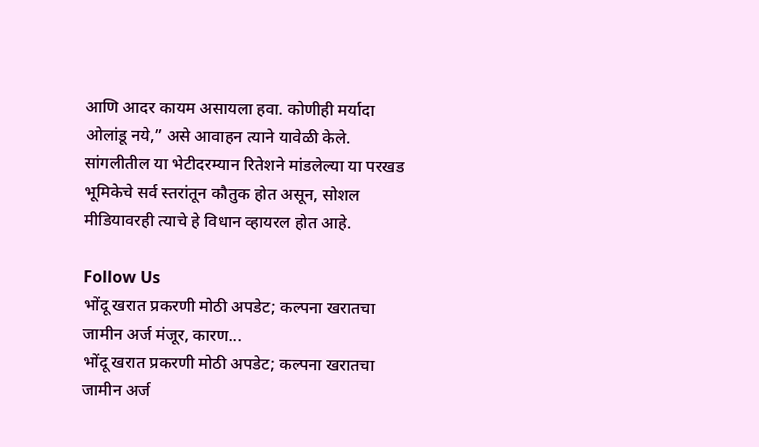आणि आदर कायम असायला हवा. कोणीही मर्यादा ओलांडू नये,” असे आवाहन त्याने यावेळी केले. सांगलीतील या भेटीदरम्यान रितेशने मांडलेल्या या परखड भूमिकेचे सर्व स्तरांतून कौतुक होत असून, सोशल मीडियावरही त्याचे हे विधान व्हायरल होत आहे.

Follow Us
भोंदू खरात प्रकरणी मोठी अपडेट; कल्पना खरातचा जामीन अर्ज मंजूर, कारण...
भोंदू खरात प्रकरणी मोठी अपडेट; कल्पना खरातचा जामीन अर्ज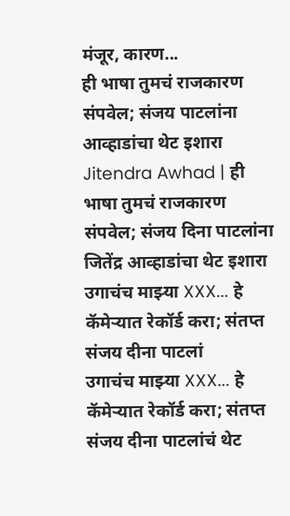मंजूर, कारण...
ही भाषा तुमचं राजकारण संपवेल; संजय पाटलांना आव्हाडांचा थेट इशारा
Jitendra Awhad | ही भाषा तुमचं राजकारण संपवेल; संजय दिना पाटलांना जितेंद्र आव्हाडांचा थेट इशारा
उगाचंच माझ्या XXX... हे कॅमेऱ्यात रेकॉर्ड करा; संतप्त संजय दीना पाटलां
उगाचंच माझ्या XXX... हे कॅमेऱ्यात रेकॉर्ड करा; संतप्त संजय दीना पाटलांचं थेट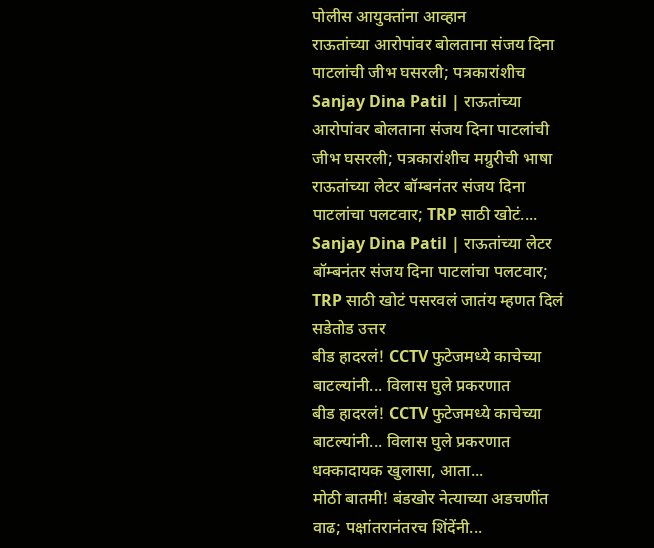पोलीस आयुक्तांना आव्हान
राऊतांच्या आरोपांवर बोलताना संजय दिना पाटलांची जीभ घसरली; पत्रकारांशीच
Sanjay Dina Patil | राऊतांच्या आरोपांवर बोलताना संजय दिना पाटलांची जीभ घसरली; पत्रकारांशीच मग्रुरीची भाषा
राऊतांच्या लेटर बॉम्बनंतर संजय दिना पाटलांचा पलटवार; TRP साठी खोटं....
Sanjay Dina Patil | राऊतांच्या लेटर बॉम्बनंतर संजय दिना पाटलांचा पलटवार; TRP साठी खोटं पसरवलं जातंय म्हणत दिलं सडेतोड उत्तर
बीड हादरलं! CCTV फुटेजमध्ये काचेच्या बाटल्यांनी... विलास घुले प्रकरणात
बीड हादरलं! CCTV फुटेजमध्ये काचेच्या बाटल्यांनी... विलास घुले प्रकरणात धक्कादायक खुलासा, आता...
मोठी बातमी! बंडखोर नेत्याच्या अडचणींत वाढ; पक्षांतरानंतरच शिंदेंनी...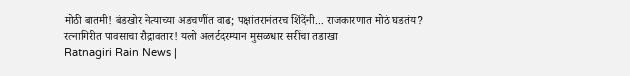मोठी बातमी! बंडखोर नेत्याच्या अडचणींत वाढ; पक्षांतरानंतरच शिंदेंनी... राजकारणात मोठं घडतंय?
रत्नागिरीत पावसाचा रौद्रावतार! यलो अलर्टदरम्यान मुसळधार सरींचा तडाखा
Ratnagiri Rain News |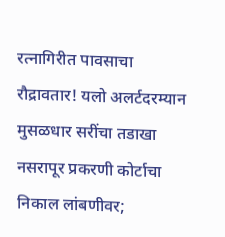रत्नागिरीत पावसाचा रौद्रावतार! यलो अलर्टदरम्यान मुसळधार सरींचा तडाखा
नसरापूर प्रकरणी कोर्टाचा निकाल लांबणीवर;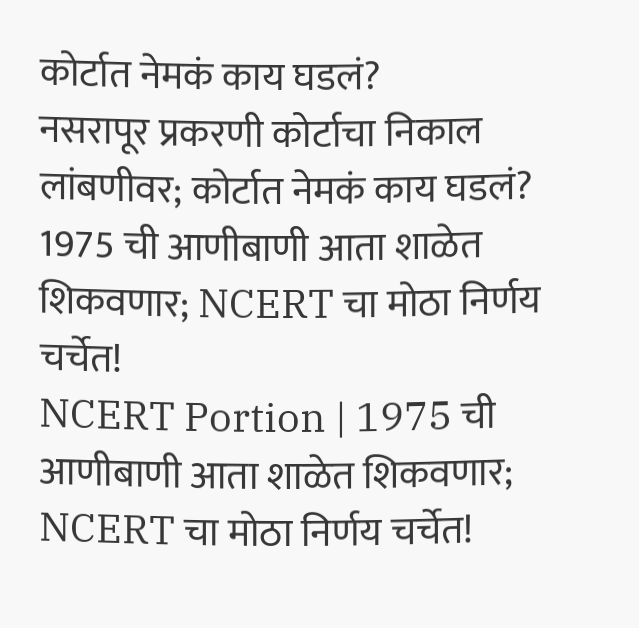कोर्टात नेमकं काय घडलं?
नसरापूर प्रकरणी कोर्टाचा निकाल लांबणीवर; कोर्टात नेमकं काय घडलं?
1975 ची आणीबाणी आता शाळेत शिकवणार; NCERT चा मोठा निर्णय चर्चेत!
NCERT Portion | 1975 ची आणीबाणी आता शाळेत शिकवणार; NCERT चा मोठा निर्णय चर्चेत!